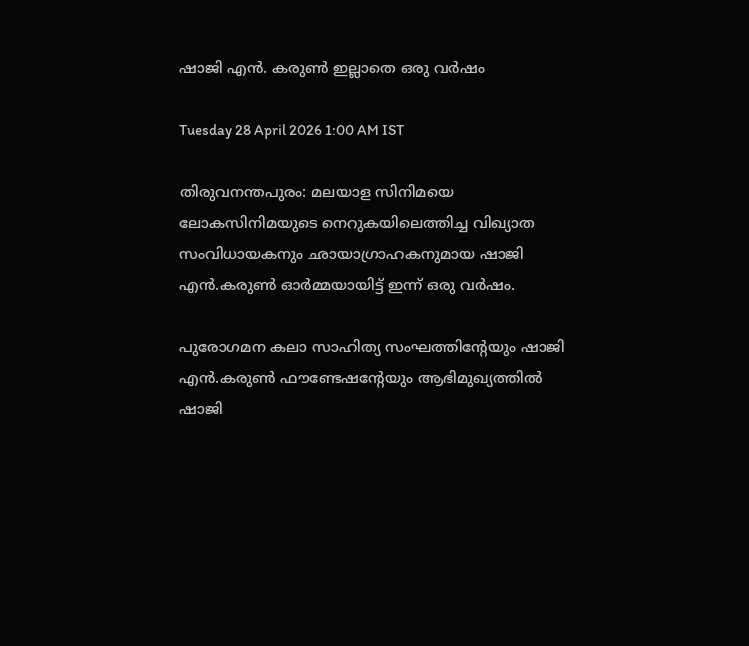ഷാജി എൻ. കരുൺ ഇല്ലാതെ ഒരു വർഷം

Tuesday 28 April 2026 1:00 AM IST

തിരുവനന്തപുരം: മലയാള സിനിമയെ ലോകസിനിമയുടെ നെറുകയിലെത്തിച്ച വിഖ്യാത സംവിധായകനും ഛായാഗ്രാഹകനുമായ ഷാജി എൻ.കരുൺ ഓർമ്മയായിട്ട് ഇന്ന് ഒരു വ‌ർഷം.

പുരോഗമന കലാ സാഹിത്യ സംഘത്തിന്റേയും ഷാജി എൻ.കരുൺ ഫൗണ്ടേഷന്റേയും ആഭിമുഖ്യത്തിൽ ഷാജി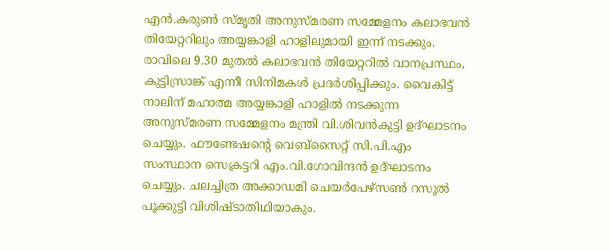എൻ.കരുൺ സ്മൃതി അനുസ്മരണ സമ്മേളനം കലാഭവൻ തിയേറ്ററിലും അയ്യങ്കാളി ഹാളിലുമായി ഇന്ന് നടക്കും. രാവിലെ 9.30 മുതൽ കലാഭവൻ തിയേറ്ററിൽ വാനപ്രസ്ഥം, കുട്ടിസ്രാങ്ക് എന്നീ സിനിമകൾ പ്രദർശിപ്പിക്കും. വൈകിട്ട് നാലിന് മഹാത്മ അയ്യങ്കാളി ഹാളിൽ നടക്കുന്ന അനുസ്മരണ സമ്മേളനം മന്ത്രി വി.ശിവൻകുട്ടി ഉദ്ഘാടനം ചെയ്യും. ഫൗണ്ടേഷന്റെ വെബ്സൈറ്റ് സി.പി.എം സംസ്ഥാന സെക്രട്ടറി എം.വി.ഗോവിന്ദൻ ഉദ്ഘാടനം ചെയ്യും. ചലച്ചിത്ര അക്കാ‌ഡമി ചെയർപേഴ്സൺ റസൂൽ പൂക്കുട്ടി വിശിഷ്ടാതിഥിയാകും.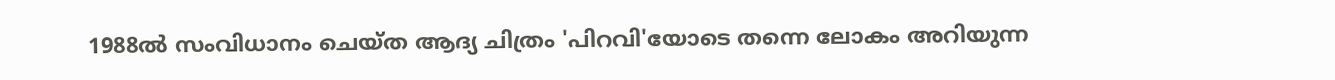1988ൽ സംവിധാനം ചെയ്ത ആദ്യ ചിത്രം 'പിറവി'യോടെ തന്നെ ലോകം അറിയുന്ന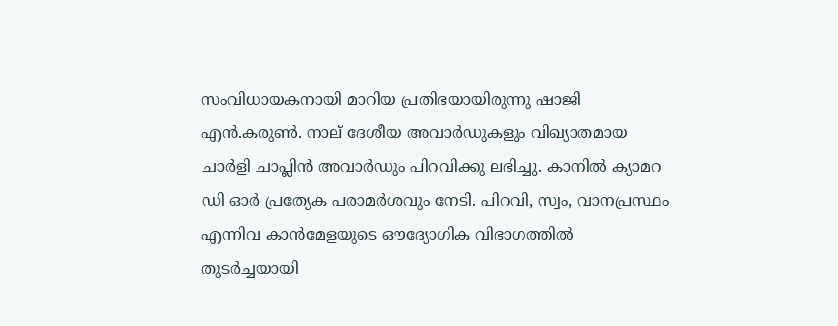സംവിധായകനായി മാറിയ പ്രതിഭയായിരുന്നു ഷാജി എൻ.കരുൺ. നാല് ദേശീയ അവാർഡുകളും വിഖ്യാതമായ ചാർളി ചാപ്ലിൻ അവാർഡും പിറവിക്കു ലഭിച്ചു. കാനിൽ ക്യാമറ ഡി ഓർ പ്രത്യേക പരാമർശവും നേടി. പിറവി, സ്വം, വാനപ്രസ്ഥം എന്നിവ കാൻമേളയുടെ ഔദ്യോഗിക വിഭാഗത്തിൽ തുടർച്ചയായി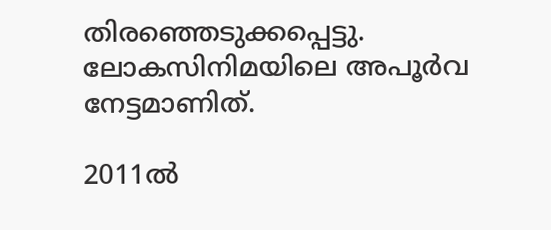തിരഞ്ഞെടുക്കപ്പെട്ടു. ലോകസിനിമയിലെ അപൂർവ നേട്ടമാണിത്.

2011ൽ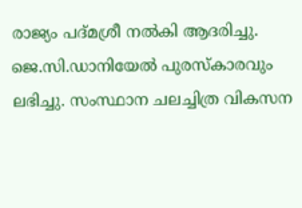രാജ്യം പദ്മശ്രീ നൽകി ആദരിച്ചു. ജെ.സി.ഡാനിയേൽ പുരസ്കാരവും ലഭിച്ചു. സംസ്ഥാന ചലച്ചിത്ര വികസന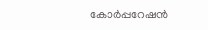കോർപ്പറേഷൻ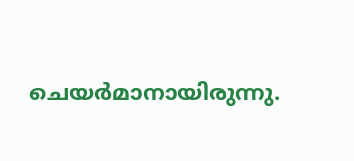ചെയർമാനായിരുന്നു.